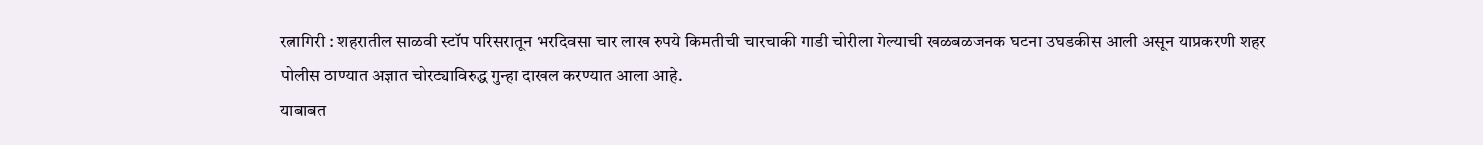रत्नागिरी : शहरातील साळवी स्टॉप परिसरातून भरदिवसा चार लाख रुपये किमतीची चारचाकी गाडी चोरीला गेल्याची खळबळजनक घटना उघडकीस आली असून याप्रकरणी शहर पोलीस ठाण्यात अज्ञात चोरट्याविरुद्ध गुन्हा दाखल करण्यात आला आहे.
याबाबत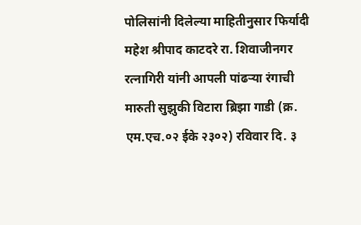पोलिसांनी दिलेल्या माहितीनुसार फिर्यादी महेश श्रीपाद काटदरे रा. शिवाजीनगर रत्नागिरी यांनी आपली पांढऱ्या रंगाची मारुती सुझुकी विटारा ब्रिझा गाडी (क्र. एम.एच.०२ ईके २३०२) रविवार दि. ३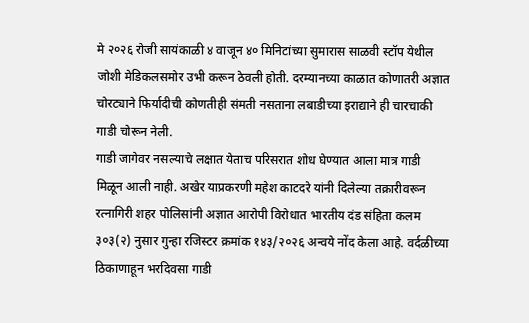मे २०२६ रोजी सायंकाळी ४ वाजून ४० मिनिटांच्या सुमारास साळवी स्टॉप येथील जोशी मेडिकलसमोर उभी करून ठेवली होती. दरम्यानच्या काळात कोणातरी अज्ञात चोरट्याने फिर्यादीची कोणतीही संमती नसताना लबाडीच्या इराद्याने ही चारचाकी गाडी चोरून नेली.
गाडी जागेवर नसल्याचे लक्षात येताच परिसरात शोध घेण्यात आला मात्र गाडी मिळून आली नाही. अखेर याप्रकरणी महेश काटदरे यांनी दिलेल्या तक्रारीवरून रत्नागिरी शहर पोलिसांनी अज्ञात आरोपी विरोधात भारतीय दंड संहिता कलम ३०३(२) नुसार गुन्हा रजिस्टर क्रमांक १४३/२०२६ अन्वये नोंद केला आहे. वर्दळीच्या ठिकाणाहून भरदिवसा गाडी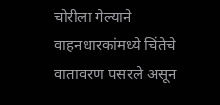चोरीला गेल्याने वाहनधारकांमध्ये चिंतेचे वातावरण पसरले असून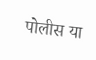पोलीस या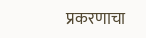प्रकरणाचा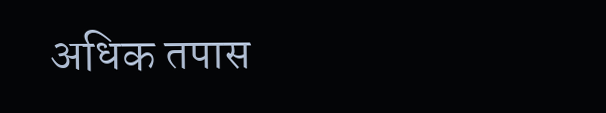अधिक तपास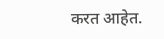करत आहेत.